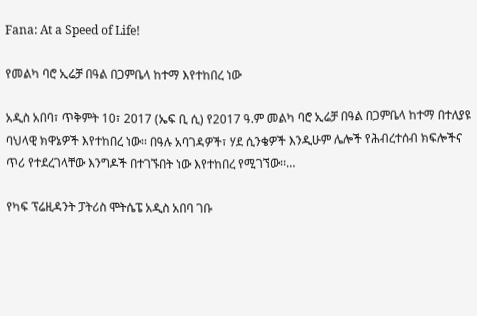Fana: At a Speed of Life!

የመልካ ባሮ ኢሬቻ በዓል በጋምቤላ ከተማ እየተከበረ ነው

አዲስ አበባ፣ ጥቅምት 10፣ 2017 (ኤፍ ቢ ሲ) የ2017 ዓ.ም መልካ ባሮ ኢሬቻ በዓል በጋምቤላ ከተማ በተለያዩ ባህላዊ ክዋኔዎች እየተከበረ ነው፡፡ በዓሉ አባገዳዎች፣ ሃደ ሲንቄዎች እንዲሁም ሌሎች የሕብረተሰብ ክፍሎችና ጥሪ የተደረገላቸው እንግዶች በተገኙበት ነው እየተከበረ የሚገኘው፡፡…

የካፍ ፕሬዚዳንት ፓትሪስ ሞትሴፔ አዲስ አበባ ገቡ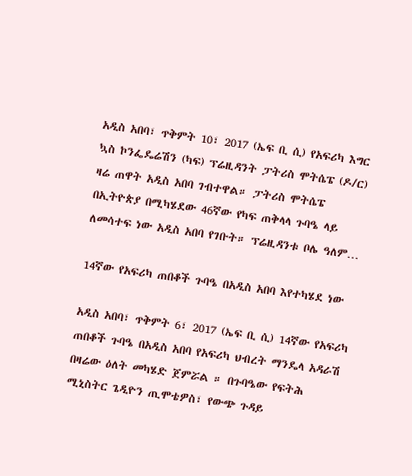አዲስ አበባ፣ ጥቅምት 10፣ 2017 (ኤፍ ቢ ሲ) የአፍሪካ እግር ኳስ ኮንፌዴሬሽን (ካፍ) ፕሬዚዳንት ፓትሪስ ሞትሴፔ (ዶ/ር) ዛሬ ጠዋት አዲስ አበባ ገብተዋል። ፓትሪስ ሞትሴፔ በኢትዮጵያ በሚካሄደው 46ኛው የካፍ ጠቅላላ ጉባዔ ላይ ለመሳተፍ ነው አዲስ አበባ የገቡት። ፕሬዚዳንቱ ቦሌ ዓለም…

14ኛው የአፍሪካ ጠበቆች ጉባዔ በአዲስ አበባ እየተካሄደ ነው

አዲስ አበባ፣ ጥቅምት 6፣ 2017 (ኤፍ ቢ ሲ) 14ኛው የአፍሪካ ጠበቆች ጉባዔ በአዲስ አበባ የአፍሪካ ህብረት ማንዴላ አዳራሽ በዛሬው ዕለት መካሄድ ጀምሯል ። በጉባዔው የፍትሕ ሚኒስትር ጌዲዮን ጢሞቴዎስ፣ የውጭ ጉዳይ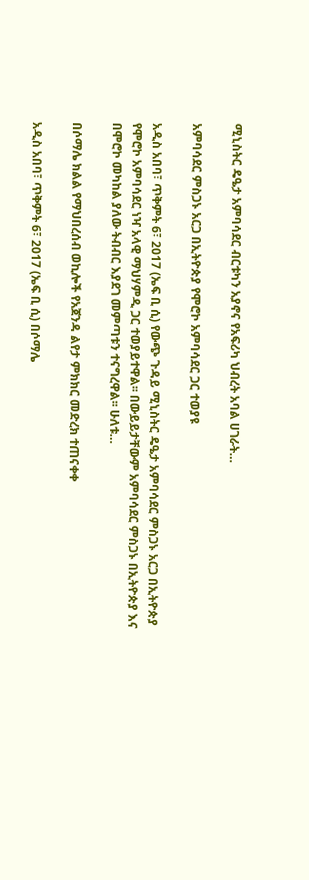ሚኒስትር ዴዔታ አምባሳደር ብርቱካን አያኖና የአፍሪካ ህብረት አባል ሀገራት…

አምባሳደር ምስጋኑ አርጋ በኢትዮጵያ የሞሮኮ አምባሳደር ጋር ተወያዩ

አዲስ አበባ፣ ጥቅምት 6፣ 2017 (ኤፍ ቢ ሲ) የውጭ ጉዳይ ሚኒስትር ዴዔታ አምባሳደር ምስጋኑ አርጋ በኢትዮጵያ የሞሮኮ አምባሳደር ነዣ አላዊ ማህሃምዲ ጋር ተወያይተዋል፡፡ በውይይታቸውም አምባሳደር ምስጋኑ በኢትዮጵያ እና በሞሮኮ መካከል ያለው ትብብር እያደገ መምጣቱን ተናግረዋል፡፡ ሁለቱ…

በሶማሌ ክልል የማህበረሰብ ወኪሎች የአጀንዳ ልየታ ምክክር መድረክ ተጠናቀቀ

አዲስ አበባ፣ ጥቅምት 6፣ 2017 (ኤፍ ቢ ሲ) በሶማሌ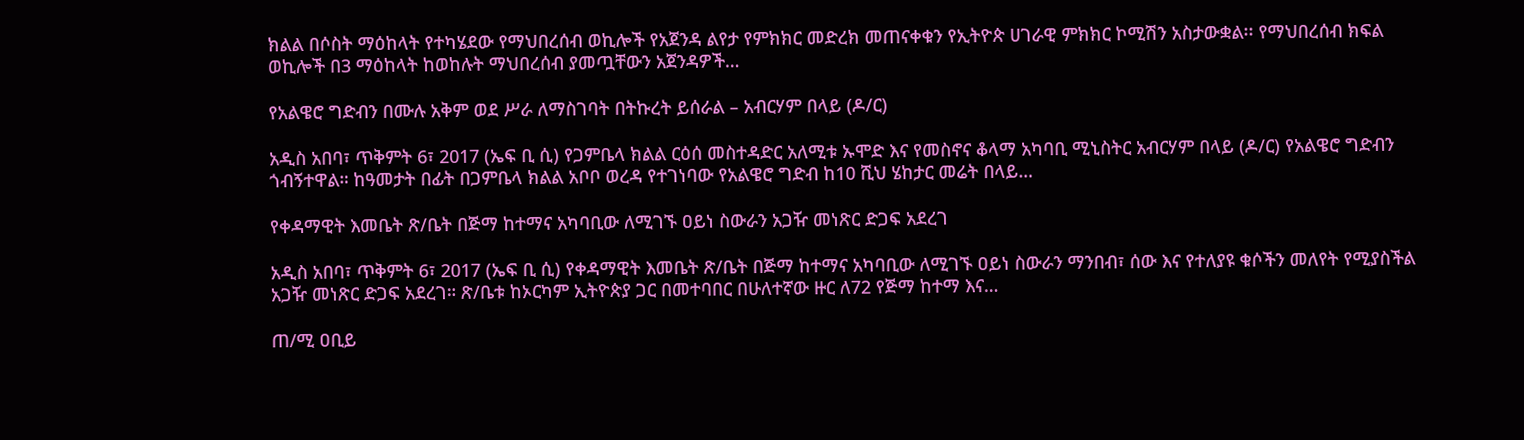ክልል በሶስት ማዕከላት የተካሄደው የማህበረሰብ ወኪሎች የአጀንዳ ልየታ የምክክር መድረክ መጠናቀቁን የኢትዮጵ ሀገራዊ ምክክር ኮሚሽን አስታውቋል፡፡ የማህበረሰብ ክፍል ወኪሎች በ3 ማዕከላት ከወከሉት ማህበረሰብ ያመጧቸውን አጀንዳዎች…

የአልዌሮ ግድብን በሙሉ አቅም ወደ ሥራ ለማስገባት በትኩረት ይሰራል – አብርሃም በላይ (ዶ/ር)

አዲስ አበባ፣ ጥቅምት 6፣ 2017 (ኤፍ ቢ ሲ) የጋምቤላ ክልል ርዕሰ መስተዳድር አለሚቱ ኡሞድ እና የመስኖና ቆላማ አካባቢ ሚኒስትር አብርሃም በላይ (ዶ/ር) የአልዌሮ ግድብን ጎብኝተዋል። ከዓመታት በፊት በጋምቤላ ክልል አቦቦ ወረዳ የተገነባው የአልዌሮ ግድብ ከ10 ሺህ ሄከታር መሬት በላይ…

የቀዳማዊት እመቤት ጽ/ቤት በጅማ ከተማና አካባቢው ለሚገኙ ዐይነ ስውራን አጋዥ መነጽር ድጋፍ አደረገ

አዲስ አበባ፣ ጥቅምት 6፣ 2017 (ኤፍ ቢ ሲ) የቀዳማዊት እመቤት ጽ/ቤት በጅማ ከተማና አካባቢው ለሚገኙ ዐይነ ስውራን ማንበብ፣ ሰው እና የተለያዩ ቁሶችን መለየት የሚያስችል አጋዥ መነጽር ድጋፍ አደረገ። ጽ/ቤቱ ከኦርካም ኢትዮጵያ ጋር በመተባበር በሁለተኛው ዙር ለ72 የጅማ ከተማ እና…

ጠ/ሚ ዐቢይ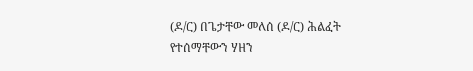(ዶ/ር) በጌታቸው መለሰ (ዶ/ር) ሕልፈት የተሰማቸውን ሃዘን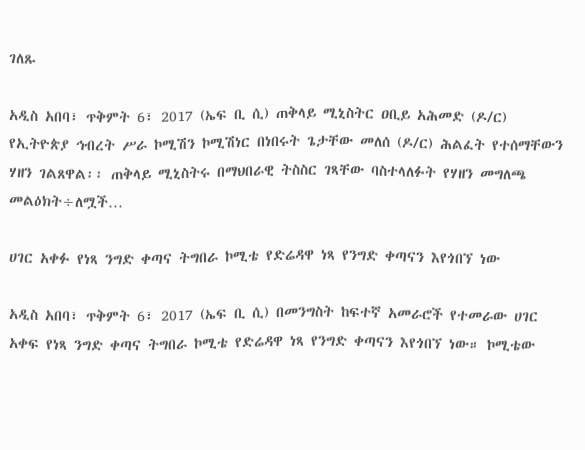ገለጹ

አዲስ አበባ፣ ጥቅምት 6፣ 2017 (ኤፍ ቢ ሲ) ጠቅላይ ሚኒስትር ዐቢይ አሕመድ (ዶ/ር) የኢትዮጵያ ኅብረት ሥራ ኮሚሽን ኮሚሽነር በነበሩት ጌታቸው መለሰ (ዶ/ር) ሕልፈት የተሰማቸውን ሃዘን ገልጸዋል፡፡ ጠቅላይ ሚኒስትሩ በማህበራዊ ትስስር ገጻቸው ባስተላለፉት የሃዘን መግለጫ መልዕክት÷ለሟች…

ሀገር አቀፉ የነጻ ንግድ ቀጣና ትግበራ ኮሚቴ የድሬዳዋ ነጻ የንግድ ቀጣናን እየጎበኘ ነው

አዲስ አበባ፣ ጥቅምት 6፣ 2017 (ኤፍ ቢ ሲ) በመንግስት ከፍተኛ አመራሮች የተመራው ሀገር አቀፍ የነጻ ንግድ ቀጣና ትግበራ ኮሚቴ የድሬዳዋ ነጻ የንግድ ቀጣናን እየጎበኘ ነው። ኮሚቴው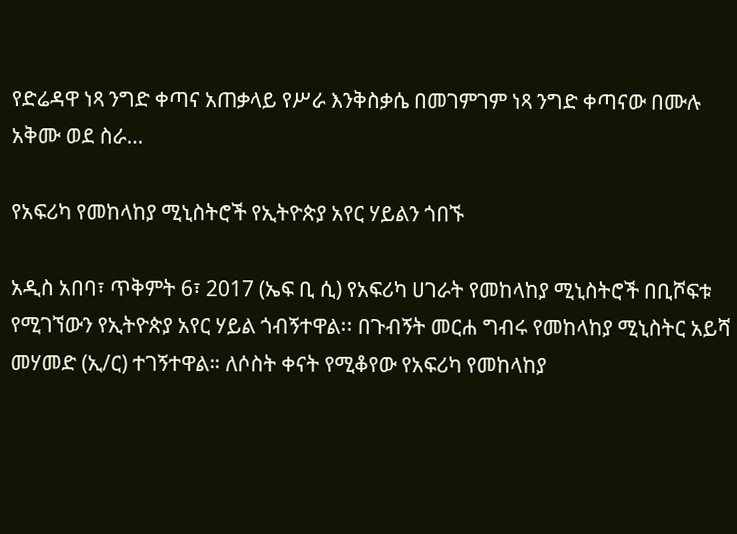የድሬዳዋ ነጻ ንግድ ቀጣና አጠቃላይ የሥራ እንቅስቃሴ በመገምገም ነጻ ንግድ ቀጣናው በሙሉ አቅሙ ወደ ስራ…

የአፍሪካ የመከላከያ ሚኒስትሮች የኢትዮጵያ አየር ሃይልን ጎበኙ

አዲስ አበባ፣ ጥቅምት 6፣ 2017 (ኤፍ ቢ ሲ) የአፍሪካ ሀገራት የመከላከያ ሚኒስትሮች በቢሾፍቱ የሚገኘውን የኢትዮጵያ አየር ሃይል ጎብኝተዋል፡፡ በጉብኝት መርሐ ግብሩ የመከላከያ ሚኒስትር አይሻ መሃመድ (ኢ/ር) ተገኝተዋል። ለሶስት ቀናት የሚቆየው የአፍሪካ የመከላከያ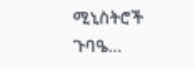ሚኒስትሮች ጉባዔ…